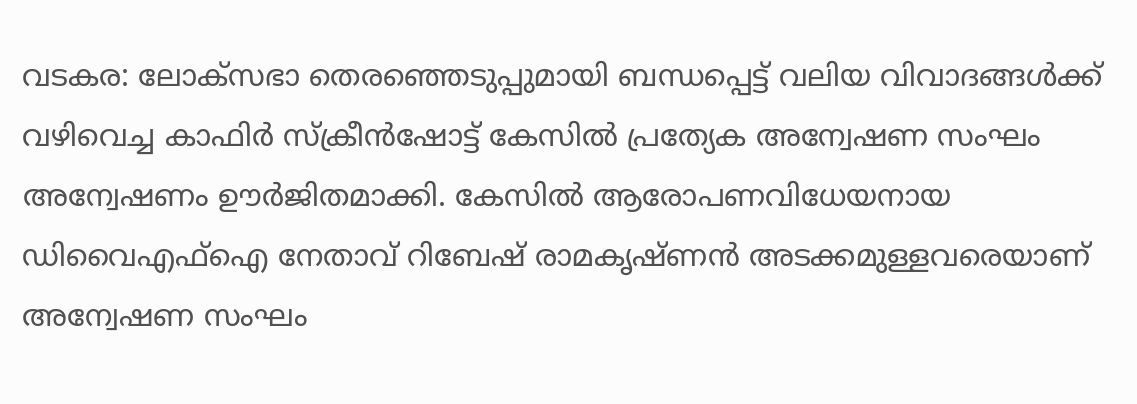വടകര: ലോക്സഭാ തെരഞ്ഞെടുപ്പുമായി ബന്ധപ്പെട്ട് വലിയ വിവാദങ്ങൾക്ക് വഴിവെച്ച കാഫിർ സ്ക്രീൻഷോട്ട് കേസിൽ പ്രത്യേക അന്വേഷണ സംഘം അന്വേഷണം ഊർജിതമാക്കി. കേസിൽ ആരോപണവിധേയനായ ഡിവൈഎഫ്ഐ നേതാവ് റിബേഷ് രാമകൃഷ്ണൻ അടക്കമുള്ളവരെയാണ് അന്വേഷണ സംഘം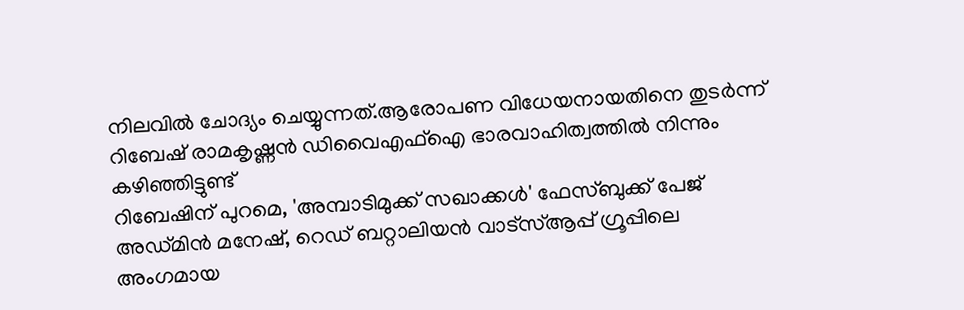നിലവിൽ ചോദ്യം ചെയ്യുന്നത്.ആരോപണ വിധേയനായതിനെ തുടർന്ന് റിബേഷ് രാമകൃഷ്ണൻ ഡിവൈഎഫ്ഐ ഭാരവാഹിത്വത്തിൽ നിന്നും കഴിഞ്ഞിട്ടുണ്ട്
റിബേഷിന് പുറമെ, 'അമ്പാടിമുക്ക് സഖാക്കൾ' ഫേസ്ബുക്ക് പേജ് അഡ്മിൻ മനേഷ്, റെഡ് ബറ്റാലിയൻ വാട്സ്ആപ്പ് ഗ്രൂപ്പിലെ അംഗമായ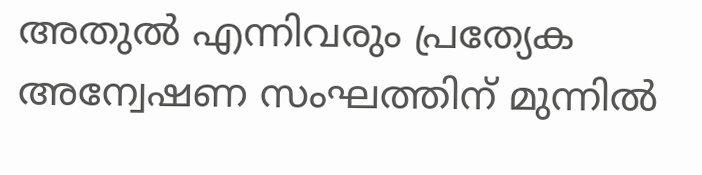അതുൽ എന്നിവരും പ്രത്യേക അന്വേഷണ സംഘത്തിന് മുന്നിൽ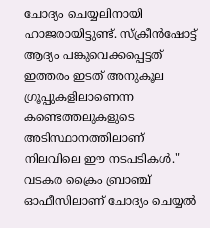ചോദ്യം ചെയ്യലിനായി ഹാജരായിട്ടുണ്ട്. സ്ക്രീൻഷോട്ട് ആദ്യം പങ്കുവെക്കപ്പെട്ടത് ഇത്തരം ഇടത് അനുകൂല ഗ്രൂപ്പുകളിലാണെന്ന കണ്ടെത്തലുകളുടെ അടിസ്ഥാനത്തിലാണ് നിലവിലെ ഈ നടപടികൾ."
വടകര ക്രൈം ബ്രാഞ്ച് ഓഫീസിലാണ് ചോദ്യം ചെയ്യൽ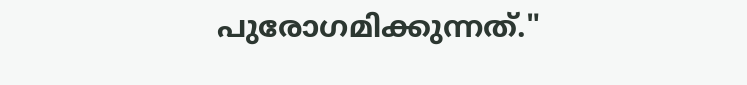പുരോഗമിക്കുന്നത്."